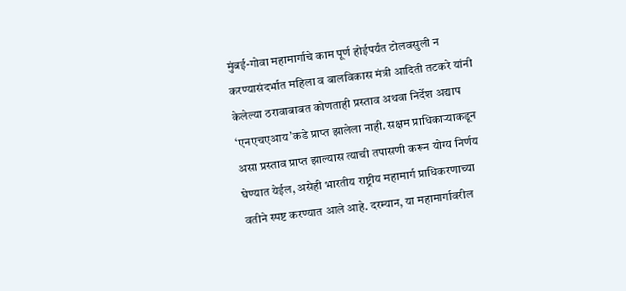मुंबई-गोवा महामार्गाचे काम पूर्ण होईपर्यंत टोलवसुली न करण्यासंदर्भात महिला व बालविकास मंत्री आदिती तटकरे यांनी केलेल्या ठरावाबाबत कोणताही प्रस्ताव अथवा निर्देश अद्याप ‘एनएचएआय’कडे प्राप्त झालेला नाही. सक्षम प्राधिकाऱ्याकडून असा प्रस्ताव प्राप्त झाल्यास त्याची तपासणी करून योग्य निर्णय घेण्यात येईल, असेही भारतीय राष्ट्रीय महामार्ग प्राधिकरणाच्या वतीने स्पष्ट करण्यात आले आहे. दरम्यान, या महामार्गावरील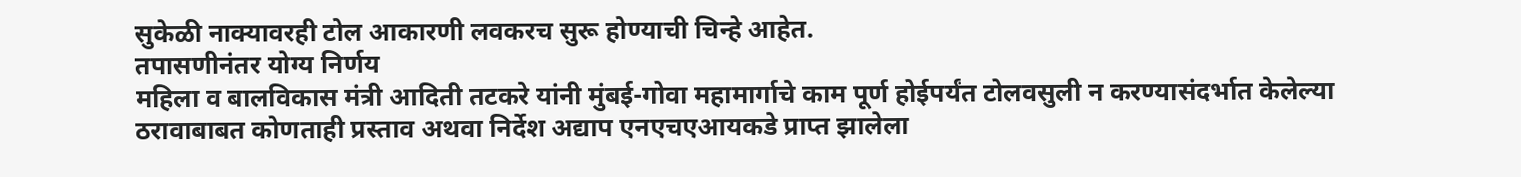सुकेळी नाक्यावरही टोल आकारणी लवकरच सुरू होण्याची चिन्हे आहेत.
तपासणीनंतर योग्य निर्णय
महिला व बालविकास मंत्री आदिती तटकरे यांनी मुंबई-गोवा महामार्गाचे काम पूर्ण होईपर्यंत टोलवसुली न करण्यासंदर्भात केलेल्या ठरावाबाबत कोणताही प्रस्ताव अथवा निर्देश अद्याप एनएचएआयकडे प्राप्त झालेला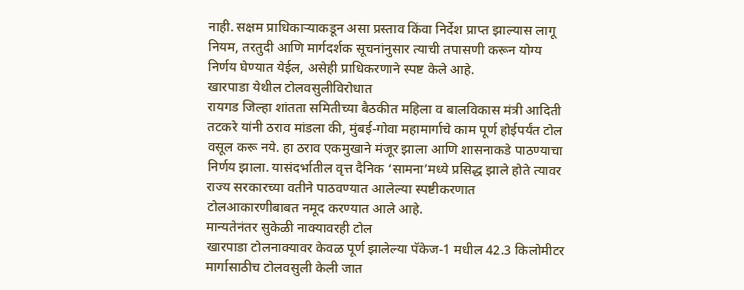नाही. सक्षम प्राधिकाऱ्याकडून असा प्रस्ताव किंवा निर्देश प्राप्त झाल्यास लागू नियम, तरतुदी आणि मार्गदर्शक सूचनांनुसार त्याची तपासणी करून योग्य निर्णय घेण्यात येईल, असेही प्राधिकरणाने स्पष्ट केले आहे.
खारपाडा येथील टोलवसुलीविरोधात
रायगड जिल्हा शांतता समितीच्या बैठकीत महिला व बालविकास मंत्री आदिती तटकरे यांनी ठराव मांडला की, मुंबई-गोवा महामार्गाचे काम पूर्ण होईपर्यंत टोल वसूल करू नये. हा ठराव एकमुखाने मंजूर झाला आणि शासनाकडे पाठण्याचा निर्णय झाला. यासंदर्भातील वृत्त दैनिक ‘सामना’मध्ये प्रसिद्ध झाले होते त्यावर राज्य सरकारच्या वतीने पाठवण्यात आलेल्या स्पष्टीकरणात टोलआकारणीबाबत नमूद करण्यात आले आहे.
मान्यतेनंतर सुकेळी नाक्यावरही टोल
खारपाडा टोलनाक्यावर केवळ पूर्ण झालेल्या पॅकेज-1 मधील 42.3 किलोमीटर मार्गासाठीच टोलवसुली केली जात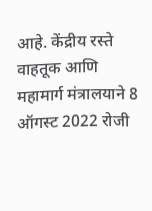आहे. केंद्रीय रस्ते वाहतूक आणि महामार्ग मंत्रालयाने 8 ऑगस्ट 2022 रोजी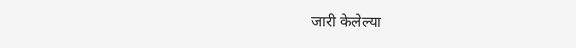जारी केलेल्या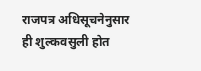राजपत्र अधिसूचनेनुसार ही शुल्कवसुली होत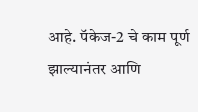आहे. पॅकेज-2 चे काम पूर्ण झाल्यानंतर आणि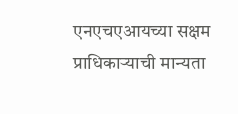एनएचएआयच्या सक्षम प्राधिकाऱ्याची मान्यता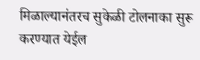मिळाल्यानंतरच सुकेळी टोलनाका सुरू करण्यात येईल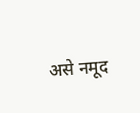असे नमूद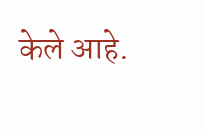केले आहे.